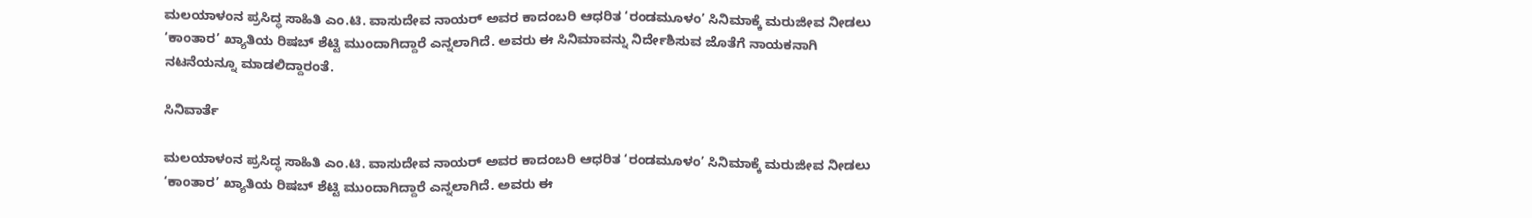ಮಲಯಾಳಂನ ಪ್ರಸಿದ್ಧ ಸಾಹಿತಿ ಎಂ.ಟಿ. ವಾಸುದೇವ ನಾಯರ್‌ ಅವರ ಕಾದಂಬರಿ ಆಧರಿತ ‘ರಂಡಮೂಳಂ’ ಸಿನಿಮಾಕ್ಕೆ ಮರುಜೀವ ನೀಡಲು ‘ಕಾಂತಾರ’ ಖ್ಯಾತಿಯ ರಿಷಬ್‌ ಶೆಟ್ಟಿ ಮುಂದಾಗಿದ್ದಾರೆ ಎನ್ನಲಾಗಿದೆ. ಅವರು ಈ ಸಿನಿಮಾವನ್ನು ನಿರ್ದೇಶಿಸುವ ಜೊತೆಗೆ ನಾಯಕನಾಗಿ ನಟನೆಯನ್ನೂ ಮಾಡಲಿದ್ದಾರಂತೆ.

ಸಿನಿವಾರ್ತೆ

ಮಲಯಾಳಂನ ಪ್ರಸಿದ್ಧ ಸಾಹಿತಿ ಎಂ.ಟಿ. ವಾಸುದೇವ ನಾಯರ್‌ ಅವರ ಕಾದಂಬರಿ ಆಧರಿತ ‘ರಂಡಮೂಳಂ’ ಸಿನಿಮಾಕ್ಕೆ ಮರುಜೀವ ನೀಡಲು ‘ಕಾಂತಾರ’ ಖ್ಯಾತಿಯ ರಿಷಬ್‌ ಶೆಟ್ಟಿ ಮುಂದಾಗಿದ್ದಾರೆ ಎನ್ನಲಾಗಿದೆ. ಅವರು ಈ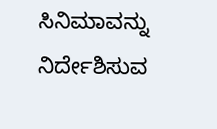ಸಿನಿಮಾವನ್ನು ನಿರ್ದೇಶಿಸುವ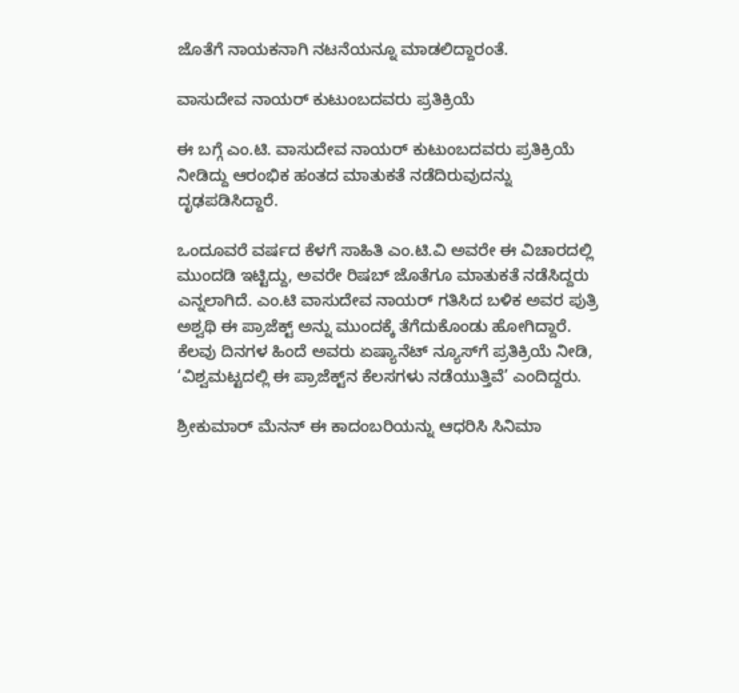ಜೊತೆಗೆ ನಾಯಕನಾಗಿ ನಟನೆಯನ್ನೂ ಮಾಡಲಿದ್ದಾರಂತೆ.

ವಾಸುದೇವ ನಾಯರ್‌ ಕುಟುಂಬದವರು ಪ್ರತಿಕ್ರಿಯೆ

ಈ ಬಗ್ಗೆ ಎಂ.ಟಿ. ವಾಸುದೇವ ನಾಯರ್‌ ಕುಟುಂಬದವರು ಪ್ರತಿಕ್ರಿಯೆ ನೀಡಿದ್ದು ಆರಂಭಿಕ ಹಂತದ ಮಾತುಕತೆ ನಡೆದಿರುವುದನ್ನು ದೃಢಪಡಿಸಿದ್ದಾರೆ.

ಒಂದೂವರೆ ವರ್ಷದ ಕೆಳಗೆ ಸಾಹಿತಿ ಎಂ.ಟಿ.ವಿ ಅವರೇ ಈ ವಿಚಾರದಲ್ಲಿ ಮುಂದಡಿ ಇಟ್ಟಿದ್ದು, ಅವರೇ ರಿಷಬ್‌ ಜೊತೆಗೂ ಮಾತುಕತೆ ನಡೆಸಿದ್ದರು ಎನ್ನಲಾಗಿದೆ. ಎಂ.ಟಿ ವಾಸುದೇವ ನಾಯರ್‌ ಗತಿಸಿದ ಬಳಿಕ ಅವರ ಪುತ್ರಿ ಅಶ್ವಥಿ ಈ ಪ್ರಾಜೆಕ್ಟ್‌ ಅನ್ನು ಮುಂದಕ್ಕೆ ತೆಗೆದುಕೊಂಡು ಹೋಗಿದ್ದಾರೆ. ಕೆಲವು ದಿನಗಳ ಹಿಂದೆ ಅವರು ಏಷ್ಯಾನೆಟ್‌ ನ್ಯೂಸ್‌ಗೆ ಪ್ರತಿಕ್ರಿಯೆ ನೀಡಿ, ‘ವಿಶ್ವಮಟ್ಟದಲ್ಲಿ ಈ ಪ್ರಾಜೆಕ್ಟ್‌ನ ಕೆಲಸಗಳು ನಡೆಯುತ್ತಿವೆ’ ಎಂದಿದ್ದರು.

ಶ್ರೀಕುಮಾರ್‌ ಮೆನನ್‌ ಈ ಕಾದಂಬರಿಯನ್ನು ಆಧರಿಸಿ ಸಿನಿಮಾ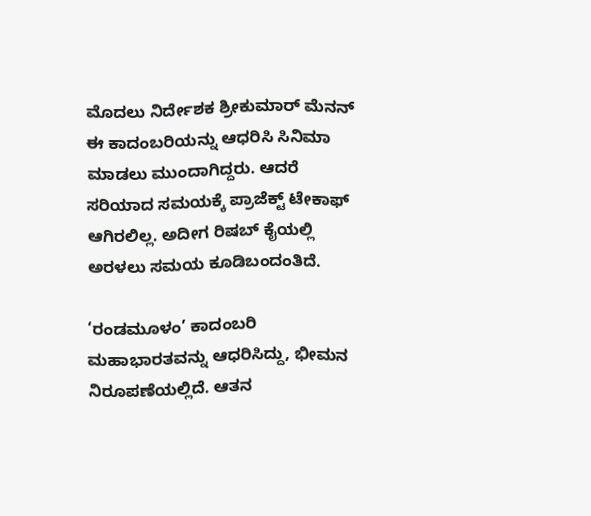ಮೊದಲು ನಿರ್ದೇಶಕ ಶ್ರೀಕುಮಾರ್‌ ಮೆನನ್‌ ಈ ಕಾದಂಬರಿಯನ್ನು ಆಧರಿಸಿ ಸಿನಿಮಾ ಮಾಡಲು ಮುಂದಾಗಿದ್ದರು. ಆದರೆ ಸರಿಯಾದ ಸಮಯಕ್ಕೆ ಪ್ರಾಜೆಕ್ಟ್‌ ಟೇಕಾಫ್‌ ಆಗಿರಲಿಲ್ಲ. ಅದೀಗ ರಿಷಬ್‌ ಕೈಯಲ್ಲಿ ಅರಳಲು ಸಮಯ ಕೂಡಿಬಂದಂತಿದೆ.

‘ರಂಡಮೂಳಂ’ ಕಾದಂಬರಿ ಮಹಾಭಾರತವನ್ನು ಆಧರಿಸಿದ್ದು, ಭೀಮನ ನಿರೂಪಣೆಯಲ್ಲಿದೆ. ಆತನ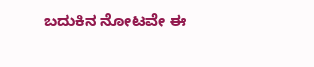ಬದುಕಿನ ನೋಟವೇ ಈ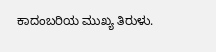ಕಾದಂಬರಿಯ ಮುಖ್ಯ ತಿರುಳು.